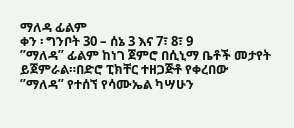ማለዳ ፊልም
ቀን ፡ ግንቦት 30 – ሰኔ 3 እና 7፣ 8፣ 9
”ማለዳ” ፊልም ከነገ ጀምሮ በሲኒማ ቤቶች መታየት ይጀምራል።በድሮ ፒክቸር ተዘጋጅቶ የቀረበው ”ማለዳ” የተሰኘ የሳሙኤል ካሣሁን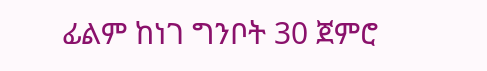ፊልም ከነገ ግንቦት 30 ጀምሮ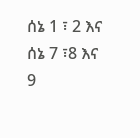ሰኔ 1 ፣ 2 እና ሰኔ 7 ፣8 እና 9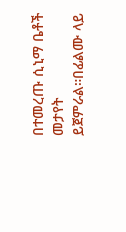በተመረጡ ሲኒማ ቤቶች መታየት ይጀምራል።በፊልሙ ላይ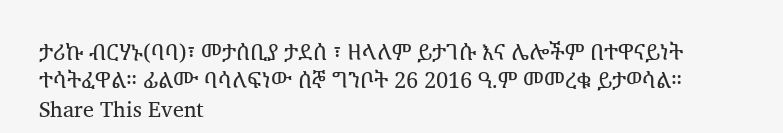ታሪኩ ብርሃኑ(ባባ)፣ መታሰቢያ ታደሰ ፣ ዘላለም ይታገሱ እና ሌሎችም በተዋናይነት ተሳትፈዋል። ፊልሙ ባሳለፍነው ሰኞ ግንቦት 26 2016 ዓ.ም መመረቁ ይታወሳል።
Share This Event